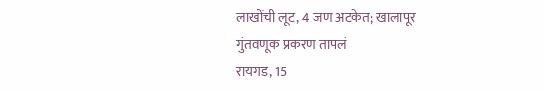लाखोंची लूट, 4 जण अटकेत; खालापूर गुंतवणूक प्रकरण तापलं
रायगड, 15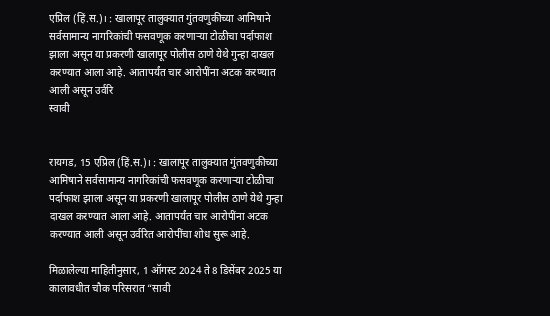एप्रिल (हिं.स.)। : खालापूर तालुक्यात गुंतवणुकीच्या आमिषाने सर्वसामान्य नागरिकांची फसवणूक करणाऱ्या टोळीचा पर्दाफाश झाला असून या प्रकरणी खालापूर पोलीस ठाणे येथे गुन्हा दाखल करण्यात आला आहे. आतापर्यंत चार आरोपींना अटक करण्यात आली असून उर्वरि
स्वावी


रायगड, 15 एप्रिल (हिं.स.)। : खालापूर तालुक्यात गुंतवणुकीच्या आमिषाने सर्वसामान्य नागरिकांची फसवणूक करणाऱ्या टोळीचा पर्दाफाश झाला असून या प्रकरणी खालापूर पोलीस ठाणे येथे गुन्हा दाखल करण्यात आला आहे. आतापर्यंत चार आरोपींना अटक करण्यात आली असून उर्वरित आरोपींचा शोध सुरू आहे.

मिळालेल्या माहितीनुसार, 1 ऑगस्ट 2024 ते 8 डिसेंबर 2025 या कालावधीत चौक परिसरात “सावी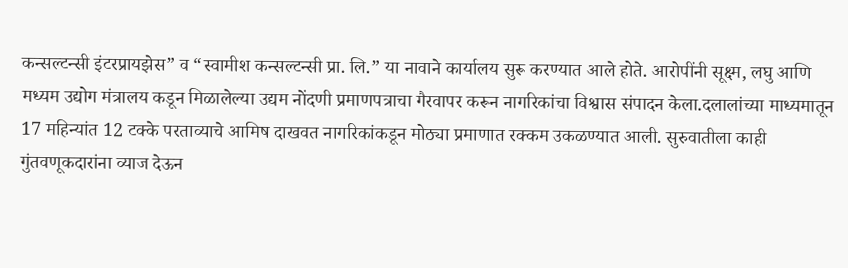कन्सल्टन्सी इंटरप्रायझेस” व “स्वामीश कन्सल्टन्सी प्रा. लि.” या नावाने कार्यालय सुरू करण्यात आले होते. आरोपींनी सूक्ष्म, लघु आणि मध्यम उद्योग मंत्रालय कडून मिळालेल्या उद्यम नोंदणी प्रमाणपत्राचा गैरवापर करून नागरिकांचा विश्वास संपादन केला.दलालांच्या माध्यमातून 17 महिन्यांत 12 टक्के परताव्याचे आमिष दाखवत नागरिकांकडून मोठ्या प्रमाणात रक्कम उकळण्यात आली. सुरुवातीला काही गुंतवणूकदारांना व्याज देऊन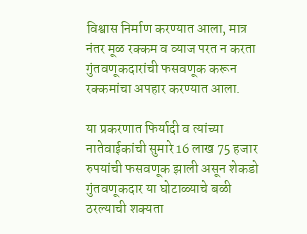विश्वास निर्माण करण्यात आला, मात्र नंतर मूळ रक्कम व व्याज परत न करता गुंतवणूकदारांची फसवणूक करून रक्कमांचा अपहार करण्यात आला.

या प्रकरणात फिर्यादी व त्यांच्या नातेवाईकांची सुमारे 16 लाख 75 हजार रुपयांची फसवणूक झाली असून शेकडो गुंतवणूकदार या घोटाळ्याचे बळी ठरल्याची शक्यता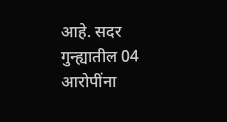आहे. सदर गुन्ह्यातील 04 आरोपींना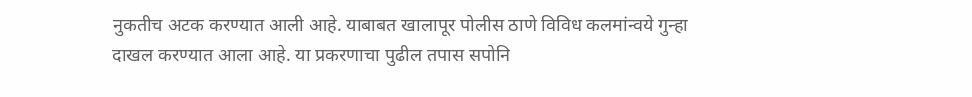नुकतीच अटक करण्यात आली आहे. याबाबत खालापूर पोलीस ठाणे विविध कलमांन्वये गुन्हा दाखल करण्यात आला आहे. या प्रकरणाचा पुढील तपास सपोनि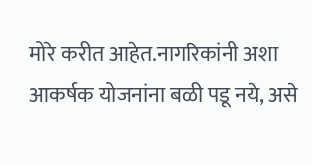मोरे करीत आहेत.नागरिकांनी अशा आकर्षक योजनांना बळी पडू नये, असे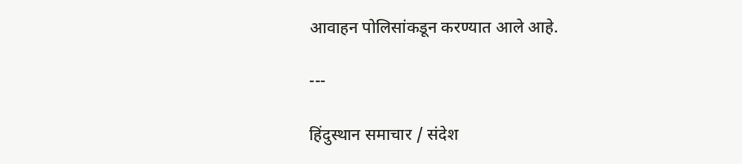आवाहन पोलिसांकडून करण्यात आले आहे.

---

हिंदुस्थान समाचार / संदेश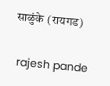साळुंके (रायगड)


 rajesh pande